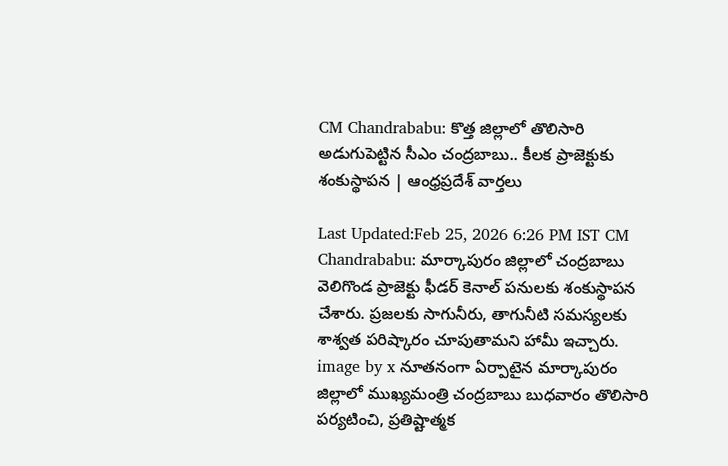CM Chandrababu: కొత్త జిల్లాలో తొలిసారి అడుగుపెట్టిన సీఎం చంద్రబాబు.. కీలక ప్రాజెక్టుకు శంకుస్థాపన | ఆంధ్రప్రదేశ్ వార్తలు

Last Updated:Feb 25, 2026 6:26 PM IST CM Chandrababu: మార్కాపురం జిల్లాలో చంద్రబాబు వెలిగొండ ప్రాజెక్టు ఫీడర్ కెనాల్ పనులకు శంకుస్థాపన చేశారు. ప్రజలకు సాగునీరు, తాగునీటి సమస్యలకు శాశ్వత పరిష్కారం చూపుతామని హామీ ఇచ్చారు. image by x నూతనంగా ఏర్పాటైన మార్కాపురం జిల్లాలో ముఖ్యమంత్రి చంద్రబాబు బుధవారం తొలిసారి పర్యటించి, ప్రతిష్టాత్మక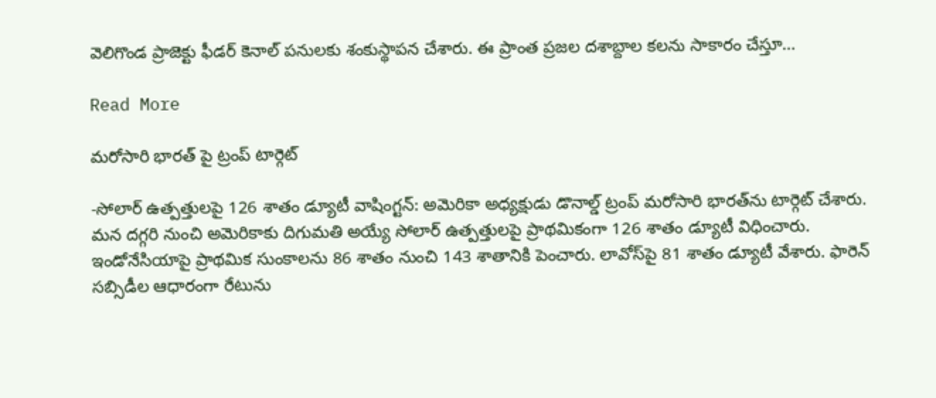వెలిగొండ ప్రాజెక్టు ఫీడర్ కెనాల్ పనులకు శంకుస్థాపన చేశారు. ఈ ప్రాంత ప్రజల దశాబ్దాల కలను సాకారం చేస్తూ…

Read More

మరోసారి భారత్‌ పై ట్రంప్‌ టార్గెట్

-సోలార్ ఉత్పత్తులపై 126 శాతం డ్యూటీ వాషింగ్టన్: అమెరికా అధ్యక్షుడు డొనాల్డ్ ట్రంప్ మరోసారి భారత్‌ను టార్గెట్ చేశారు. మన దగ్గరి నుంచి అమెరికాకు దిగుమతి అయ్యే సోలార్ ఉత్పత్తులపై ప్రాథమికంగా 126 శాతం డ్యూటీ విధించారు. ఇండోనేసియాపై ప్రాథమిక సుంకాలను 86 శాతం నుంచి 143 శాతానికి పెంచారు. లావోస్‌పై 81 శాతం డ్యూటీ వేశారు. ఫారెన్‌ సబ్సిడీల ఆధారంగా రేటును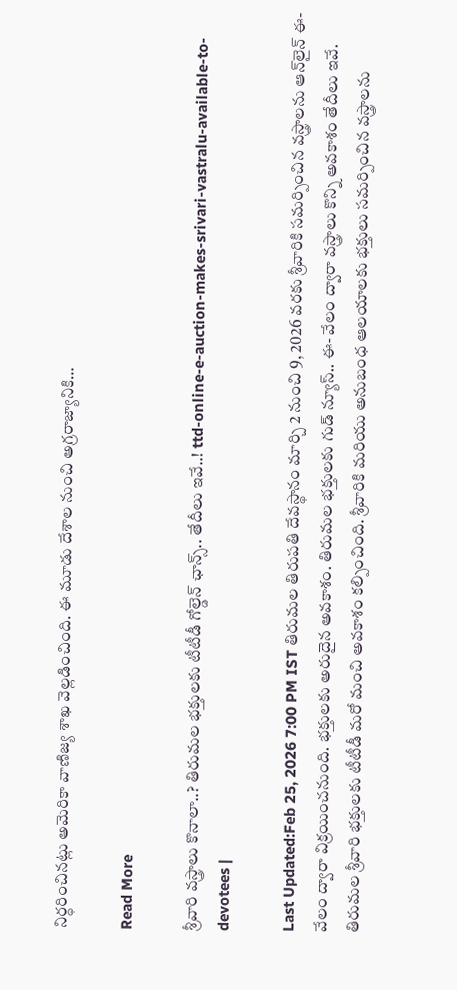నిర్ధరించినట్లు అమెరికా వాణిజ్య శాఖ వెల్లడించింది. ఈ మూడు దేశాల నుంచి అగ్రరాజ్యానికి…

Read More

శ్రీవారి వస్త్రాలు కొనాలా..? తిరుమల భక్తులకు టీటీడీ గోల్డెన్ ఛాన్స్.. తేదీలు ఇవే..! ttd-online-e-auction-makes-srivari-vastralu-available-to-devotees |

Last Updated:Feb 25, 2026 7:00 PM IST తిరుమల తిరుపతి దేవస్థానం మార్చి 2 నుంచి 9, 2026 వరకు శ్రీవారికి సమర్పించిన వస్త్రాలను ఆన్‌లైన్ ఈ-వేలం ద్వారా విక్రయించనుంది. భక్తులకు అరుదైన అవకాశం. తిరుమల భక్తులకు గుడ్ న్యూస్.. ఈ- వేలం ద్వారా వస్త్రాలు కొన్ని అవకాశం తేదీలు ఇవే. తిరుమల శ్రీవారి భక్తులకు టీటీడీ మరో మంచి అవకాశం కల్పించింది. శ్రీవారికి మరియు అనుబంధ ఆలయాలకు భక్తులు సమర్పించిన వస్త్రాలను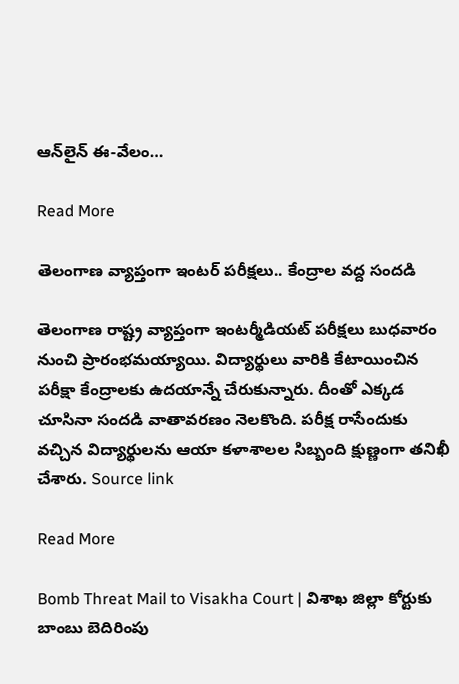ఆన్‌లైన్ ఈ-వేలం…

Read More

తెలంగాణ వ్యాప్తంగా ఇంటర్‌ పరీక్షలు.. కేంద్రాల వద్ద సందడి

తెలంగాణ రాష్ట్ర వ్యాప్తంగా ఇంటర్మీడియట్‌ పరీక్షలు బుధవారం నుంచి ప్రారంభమయ్యాయి. విద్యార్థులు వారికి కేటాయించిన పరీక్షా కేంద్రాలకు ఉదయాన్నే చేరుకున్నారు. దీంతో ఎక్కడ చూసినా సందడి వాతావరణం నెలకొంది. పరీక్ష రాసేందుకు వచ్చిన విద్యార్థులను ఆయా కళాశాలల సిబ్బంది క్షుణ్ణంగా తనిఖీ చేశారు. Source link

Read More

Bomb Threat Mail to Visakha Court | విశాఖ జిల్లా కోర్టుకు బాంబు బెదిరింపు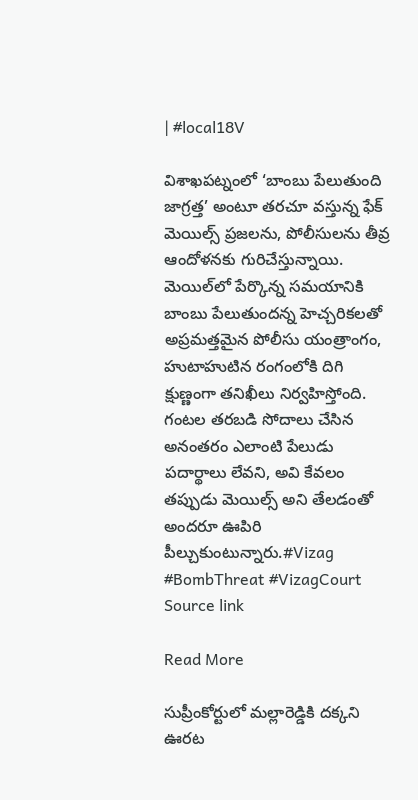| #local18V

విశాఖపట్నంలో ‘బాంబు పేలుతుంది జాగ్రత్త’ అంటూ తరచూ వస్తున్న ఫేక్ మెయిల్స్ ప్రజలను, పోలీసులను తీవ్ర ఆందోళనకు గురిచేస్తున్నాయి. మెయిల్‌లో పేర్కొన్న సమయానికి బాంబు పేలుతుందన్న హెచ్చరికలతో అప్రమత్తమైన పోలీసు యంత్రాంగం, హుటాహుటిన రంగంలోకి దిగి క్షుణ్ణంగా తనిఖీలు నిర్వహిస్తోంది. గంటల తరబడి సోదాలు చేసిన అనంతరం ఎలాంటి పేలుడు పదార్థాలు లేవని, అవి కేవలం తప్పుడు మెయిల్స్ అని తేలడంతో అందరూ ఊపిరి పీల్చుకుంటున్నారు.#Vizag #BombThreat #VizagCourt Source link

Read More

సుప్రీంకోర్టులో మల్లారెడ్డికి దక్కని ఊరట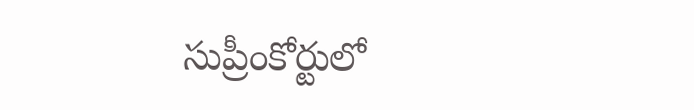సుప్రీంకోర్టులో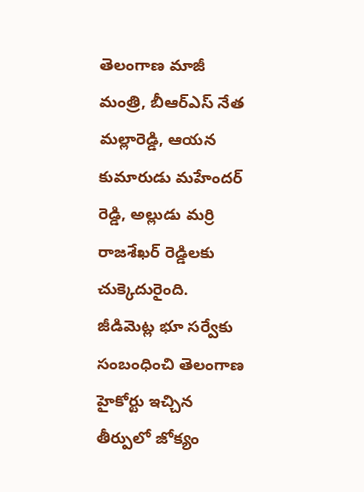తెలంగాణ మాజీ మంత్రి, బీఆర్ఎస్ నేత మల్లారెడ్డి, ఆయన కుమారుడు మహేందర్ రెడ్డి, అల్లుడు మర్రి రాజశేఖర్ రెడ్డిలకు చుక్కెదురైంది. జీడిమెట్ల భూ సర్వేకు సంబంధించి తెలంగాణ హైకోర్టు ఇచ్చిన తీర్పులో జోక్యం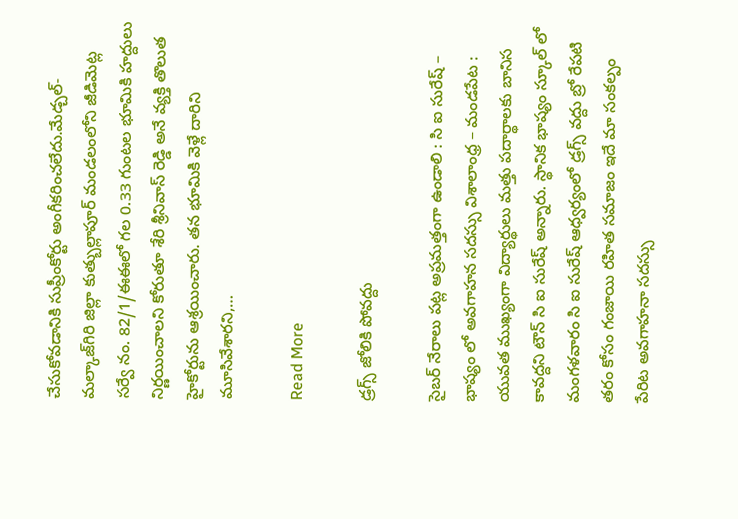చేసుకోవడానికి సుప్రీంకోర్టు అంగీకరించలేదు.మేడ్చల్-మల్కాజ్‌గిరి జిల్లా కుత్బుల్లాపూర్ మండలంలోని జీడిమెట్ల సర్వే నం. 82/1/ఈఈలో గల 0.33 గుంటల భూమికి హద్దులు నిర్ణయించాలని కోరుతూ శేరి శ్రీనివాస్ రెడ్డి అనే వ్యక్తి తొలుత హైకోర్టును ఆశ్రయించారు. తన భూమికి వెళ్లే దారిని మూసివేశారని,…

Read More

డ్రగ్స్ జోలికి పోవద్దు

సైబర్ నేరాలు పట్ల అప్రమత్తంగా ఉండాలి : సి ఐ సురేష్ – భాష్యం లో అవగాహన సదస్సు విశాలాంధ్ర – మండపేట : యువత ముఖ్యంగా విద్యార్థులు మత్తు పదార్థాలకు బానిస కావద్దని టౌన్ సి ఐ సురేష్ అన్నారు. స్థానిక భాష్యం స్కూల్ లో మంగళవారం సి ఐ సురేష్ ఆధ్వర్యంలో డ్రగ్స్ వద్దు బ్రో రేపటి తరం కోసం గంజాయి రహిత సమాజం ఇదే మా సంకల్పం పేరిట అవగాహనా సదస్సు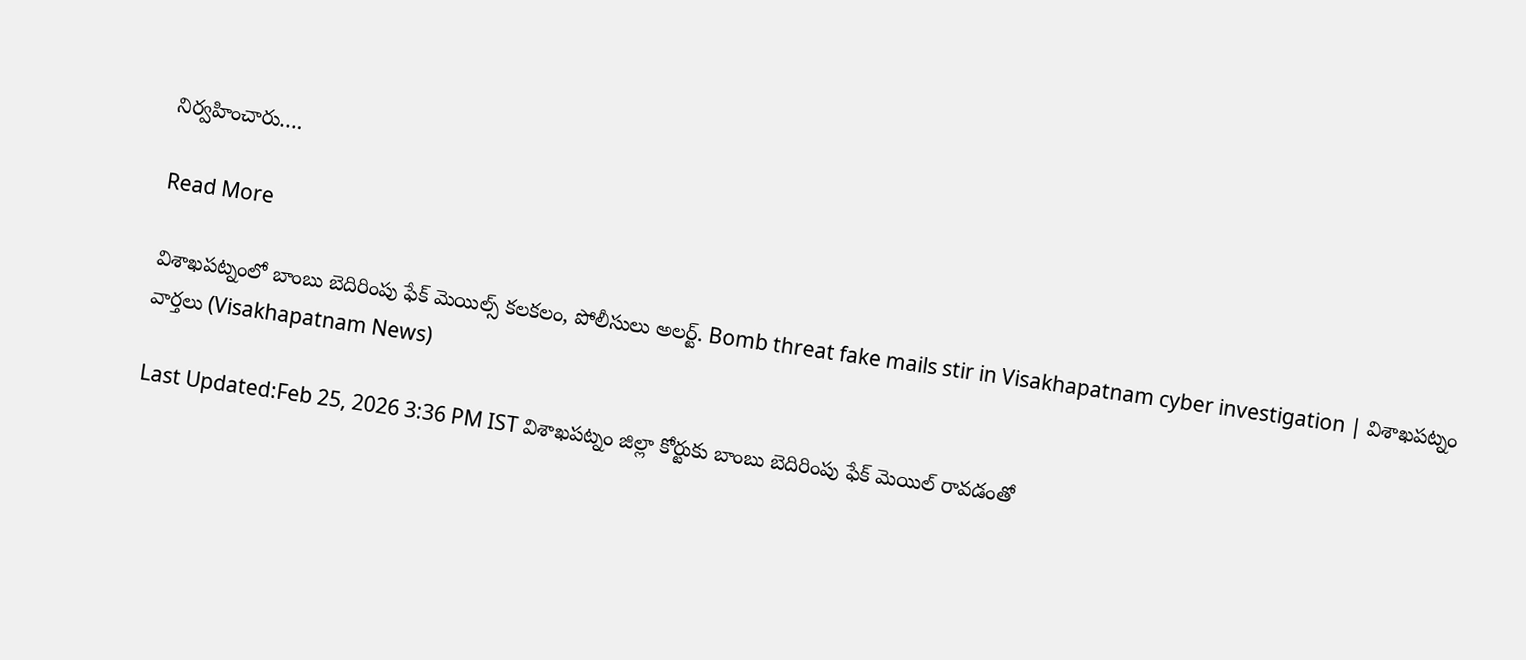నిర్వహించారు….

Read More

విశాఖపట్నంలో బాంబు బెదిరింపు ఫేక్ మెయిల్స్ కలకలం, పోలీసులు అలర్ట్. Bomb threat fake mails stir in Visakhapatnam cyber investigation | విశాఖపట్నం వార్తలు (Visakhapatnam News)

Last Updated:Feb 25, 2026 3:36 PM IST విశాఖపట్నం జిల్లా కోర్టుకు బాంబు బెదిరింపు ఫేక్ మెయిల్ రావడంతో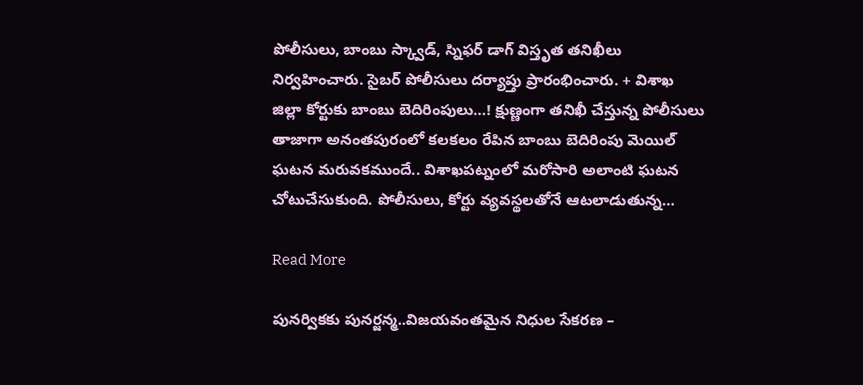పోలీసులు, బాంబు స్క్వాడ్, స్నిఫర్ డాగ్ విస్తృత తనిఖీలు నిర్వహించారు. సైబర్ పోలీసులు దర్యాప్తు ప్రారంభించారు. + విశాఖ జిల్లా కోర్టుకు బాంబు బెదిరింపులు…! క్షుణ్ణంగా తనిఖీ చేస్తున్న పోలీసులు తాజాగా అనంతపురంలో కలకలం రేపిన బాంబు బెదిరింపు మెయిల్ ఘటన మరువకముందే.. విశాఖపట్నంలో మరోసారి అలాంటి ఘటన చోటుచేసుకుంది. పోలీసులు, కోర్టు వ్యవస్థలతోనే ఆటలాడుతున్న…

Read More

పునర్వికకు పునర్జన్మ..విజయవంతమైన నిధుల సేకరణ –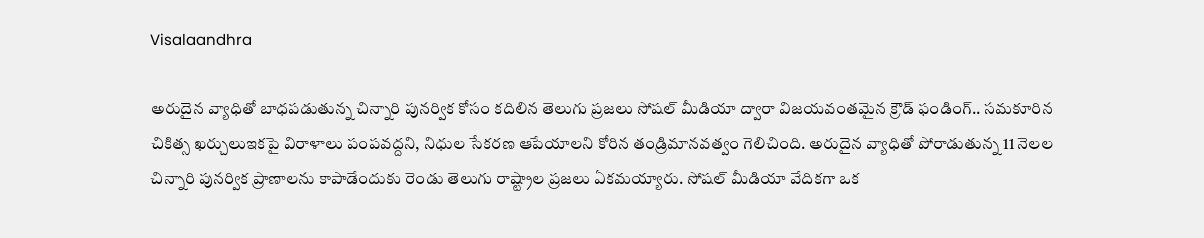Visalaandhra

అరుదైన వ్యాధితో బాధపడుతున్న చిన్నారి పునర్విక కోసం కదిలిన తెలుగు ప్రజలు సోషల్ మీడియా ద్వారా విజయవంతమైన క్రౌడ్ ఫండింగ్.. సమకూరిన చికిత్స ఖర్చులుఇకపై విరాళాలు పంపవద్దని, నిధుల సేకరణ ఆపేయాలని కోరిన తండ్రిమానవత్వం గెలిచింది. అరుదైన వ్యాధితో పోరాడుతున్న 11 నెలల చిన్నారి పునర్విక ప్రాణాలను కాపాడేందుకు రెండు తెలుగు రాష్ట్రాల ప్రజలు ఏకమయ్యారు. సోషల్ మీడియా వేదికగా ఒక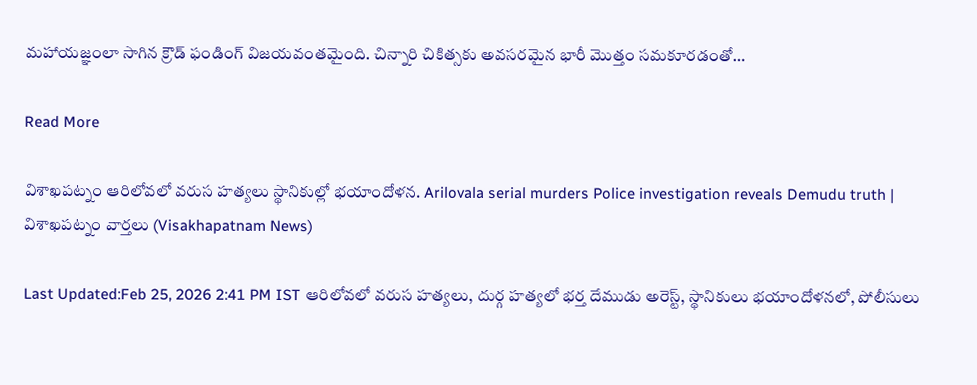మహాయజ్ఞంలా సాగిన క్రౌడ్ ఫండింగ్ విజయవంతమైంది. చిన్నారి చికిత్సకు అవసరమైన భారీ మొత్తం సమకూరడంతో…

Read More

విశాఖపట్నం ఆరిలోవలో వరుస హత్యలు స్థానికుల్లో భయాందోళన. Arilovala serial murders Police investigation reveals Demudu truth | విశాఖపట్నం వార్తలు (Visakhapatnam News)

Last Updated:Feb 25, 2026 2:41 PM IST ఆరిలోవలో వరుస హత్యలు, దుర్గ హత్యలో భర్త దేముడు అరెస్ట్, స్థానికులు భయాందోళనలో, పోలీసులు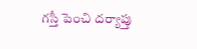గస్తీ పెంచి దర్యాప్తు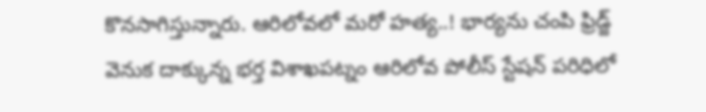కొనసాగిస్తున్నారు. ఆరిలోవలో మరో హత్య..! భార్యను చంపి ఫ్రిడ్జ్ వెనుక దాక్కున్న భర్త విశాఖపట్నం ఆరిలోవ పోలీస్ స్టేషన్ పరిధిలో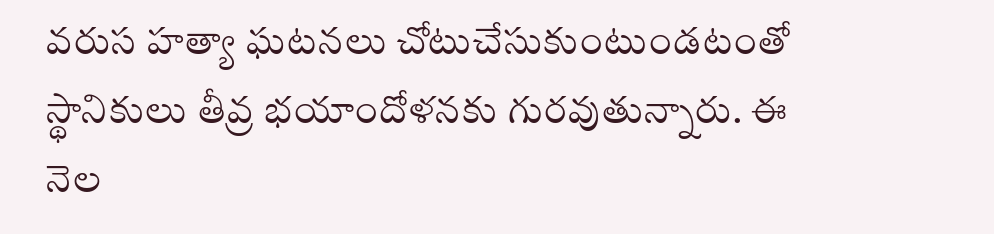వరుస హత్యా ఘటనలు చోటుచేసుకుంటుండటంతో స్థానికులు తీవ్ర భయాందోళనకు గురవుతున్నారు. ఈ నెల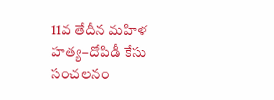11వ తేదీన మహిళ హత్య–దోపిడీ కేసు సంచలనం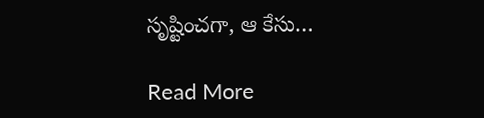సృష్టించగా, ఆ కేసు…

Read More